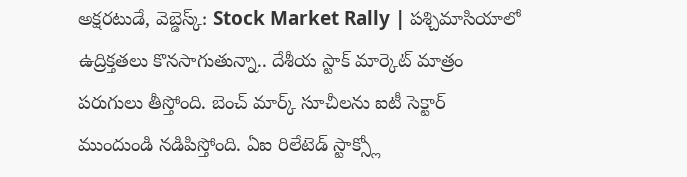అక్షరటుడే, వెబ్డెస్క్: Stock Market Rally | పశ్చిమాసియాలో ఉద్రిక్తతలు కొనసాగుతున్నా.. దేశీయ స్టాక్ మార్కెట్ మాత్రం పరుగులు తీస్తోంది. బెంచ్ మార్క్ సూచీలను ఐటీ సెక్టార్ ముందుండి నడిపిస్తోంది. ఏఐ రిలేటెడ్ స్టాక్స్లో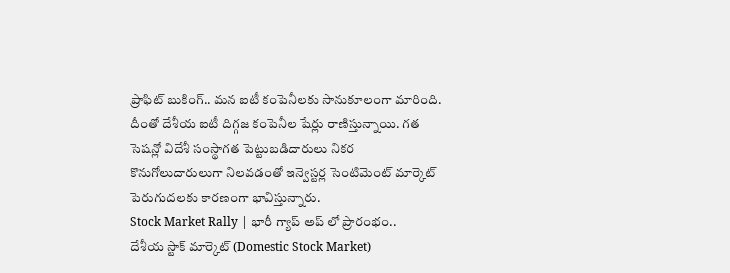ప్రాఫిట్ బుకింగ్.. మన ఐటీ కంపెనీలకు సానుకూలంగా మారింది. దీంతో దేశీయ ఐటీ దిగ్గజ కంపెనీల షేర్లు రాణిస్తున్నాయి. గత సెషన్లో విదేశీ సంస్థాగత పెట్టుబడిదారులు నికర కొనుగోలుదారులుగా నిలవడంతో ఇన్వెస్టర్ల సెంటిమెంట్ మార్కెట్ పెరుగుదలకు కారణంగా భావిస్తున్నారు.
Stock Market Rally | భారీ గ్యాప్ అప్ లో ప్రారంభం..
దేశీయ స్టాక్ మార్కెట్ (Domestic Stock Market)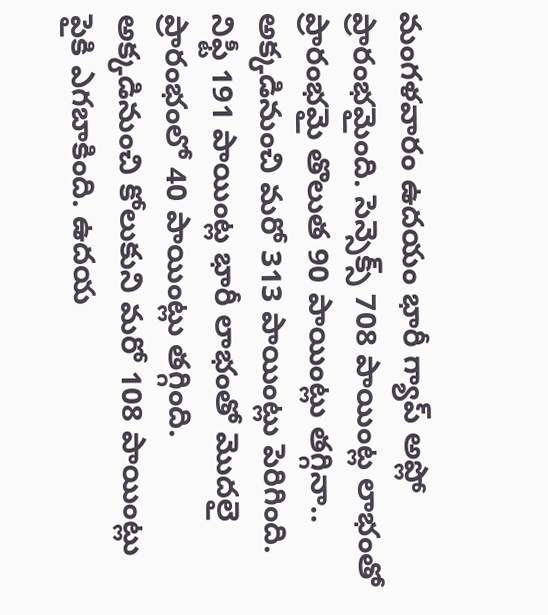మంగళవారం ఉదయం భారీ గ్యాప్ అప్లో ప్రారంభమైంది. సెన్సెక్స్ 708 పాయింట్ల లాభంతో ప్రారంభమై తొలుత 90 పాయింట్లు తగ్గినా.. అక్కడినుంచి మరో 313 పాయింట్లు పెరిగింది. నిఫ్టీ 191 పాయింట్ల భారీ లాభంతో మొదలై ప్రారంభంలో 40 పాయింట్లు తగ్గింది. అక్కడినుంచి కోలుకుని మరో 108 పాయింట్లు పైకి ఎగబాకింది. ఉదయ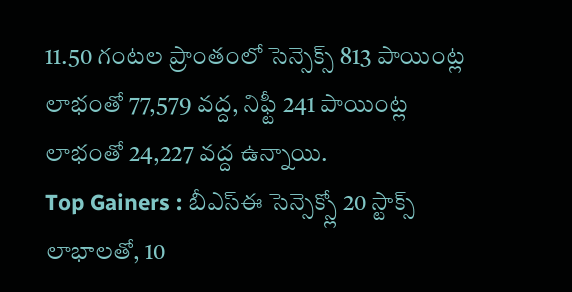11.50 గంటల ప్రాంతంలో సెన్సెక్స్ 813 పాయింట్ల లాభంతో 77,579 వద్ద, నిఫ్టీ 241 పాయింట్ల లాభంతో 24,227 వద్ద ఉన్నాయి.
Top Gainers : బీఎస్ఈ సెన్సెక్స్లో 20 స్టాక్స్ లాభాలతో, 10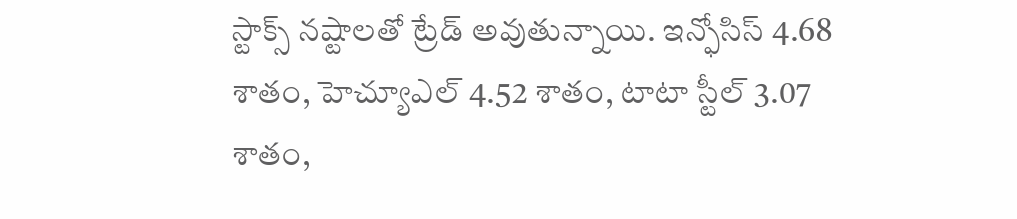స్టాక్స్ నష్టాలతో ట్రేడ్ అవుతున్నాయి. ఇన్ఫోసిస్ 4.68 శాతం, హెచ్యూఎల్ 4.52 శాతం, టాటా స్టీల్ 3.07 శాతం,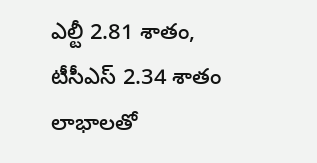ఎల్టీ 2.81 శాతం, టీసీఎస్ 2.34 శాతం లాభాలతో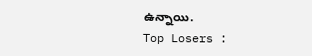ఉన్నాయి.
Top Losers :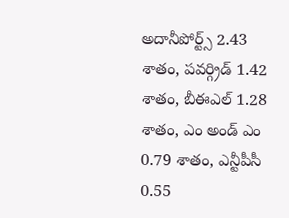అదానీపోర్ట్స్ 2.43 శాతం, పవర్గ్రిడ్ 1.42 శాతం, బీఈఎల్ 1.28 శాతం, ఎం అండ్ ఎం 0.79 శాతం, ఎన్టీపీసీ 0.55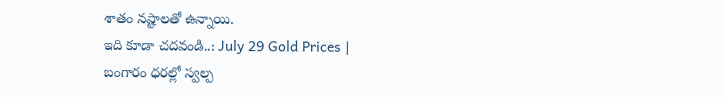శాతం నష్టాలతో ఉన్నాయి.
ఇది కూడా చదవండి..: July 29 Gold Prices | బంగారం ధరల్లో స్వల్ప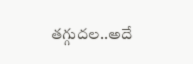తగ్గుదల..అదే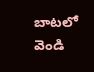బాటలో వెండి